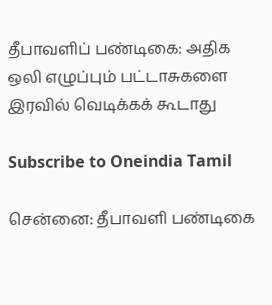தீபாவளிப் பண்டிகை: அதிக ஒலி எழுப்பும் பட்டாசுகளை இரவில் வெடிக்கக் கூடாது

Subscribe to Oneindia Tamil

சென்னை: தீபாவளி பண்டிகை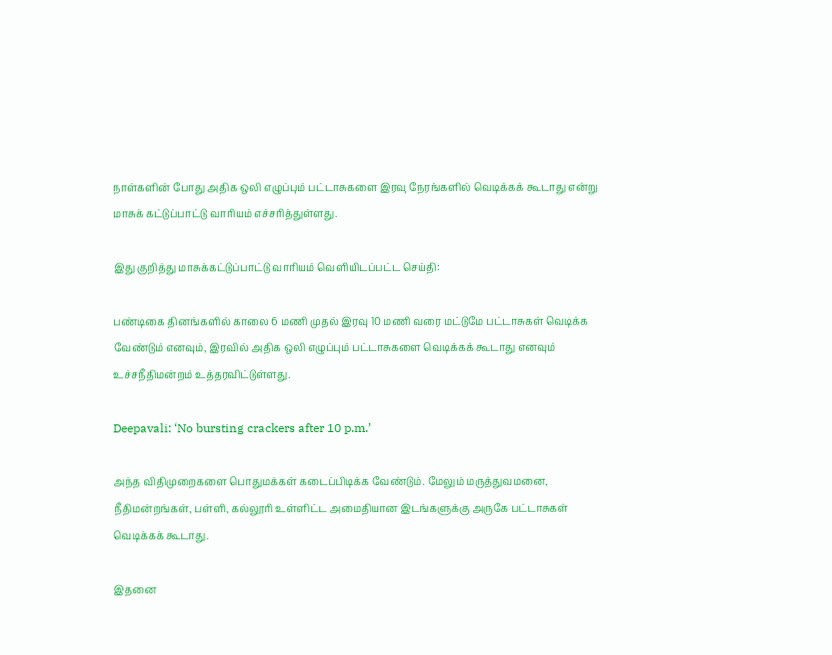நாள்களின் போது அதிக ஒலி எழுப்பும் பட்டாசுகளை இரவு நேரங்களில் வெடிக்கக் கூடாது என்று மாசுக் கட்டுப்பாட்டு வாரியம் எச்சரித்துள்ளது.

இது குறித்து மாசுக்கட்டுப்பாட்டு வாரியம் வெளியிடப்பட்ட செய்தி:

பண்டிகை தினங்களில் காலை 6 மணி முதல் இரவு 10 மணி வரை மட்டுமே பட்டாசுகள் வெடிக்க வேண்டும் எனவும், இரவில் அதிக ஒலி எழுப்பும் பட்டாசுகளை வெடிக்கக் கூடாது எனவும் உச்சநீதிமன்றம் உத்தரவிட்டுள்ளது.

Deepavali: ‘No bursting crackers after 10 p.m.’

அந்த விதிமுறைகளை பொதுமக்கள் கடைப்பிடிக்க வேண்டும். மேலும் மருத்துவமனை, நீதிமன்றங்கள், பள்ளி, கல்லூரி உள்ளிட்ட அமைதியான இடங்களுக்கு அருகே பட்டாசுகள் வெடிக்கக் கூடாது.

இதனை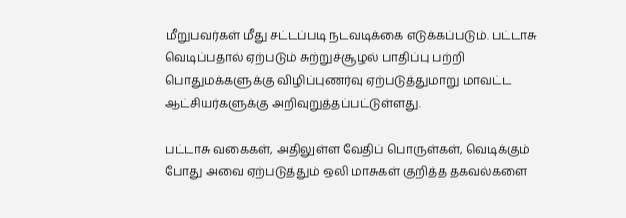மீறுபவர்கள் மீது சட்டப்படி நடவடிக்கை எடுக்கப்படும். பட்டாசு வெடிப்பதால் ஏற்படும் சுற்றுச்சூழல் பாதிப்பு பற்றி பொதுமக்களுக்கு விழிப்புணர்வு ஏற்படுத்துமாறு மாவட்ட ஆட்சியர்களுக்கு அறிவுறுத்தப்பட்டுள்ளது.

பட்டாசு வகைகள், அதிலுள்ள வேதிப் பொருள்கள், வெடிக்கும் போது அவை ஏற்படுத்தும் ஒலி மாசுகள் குறித்த தகவல்களை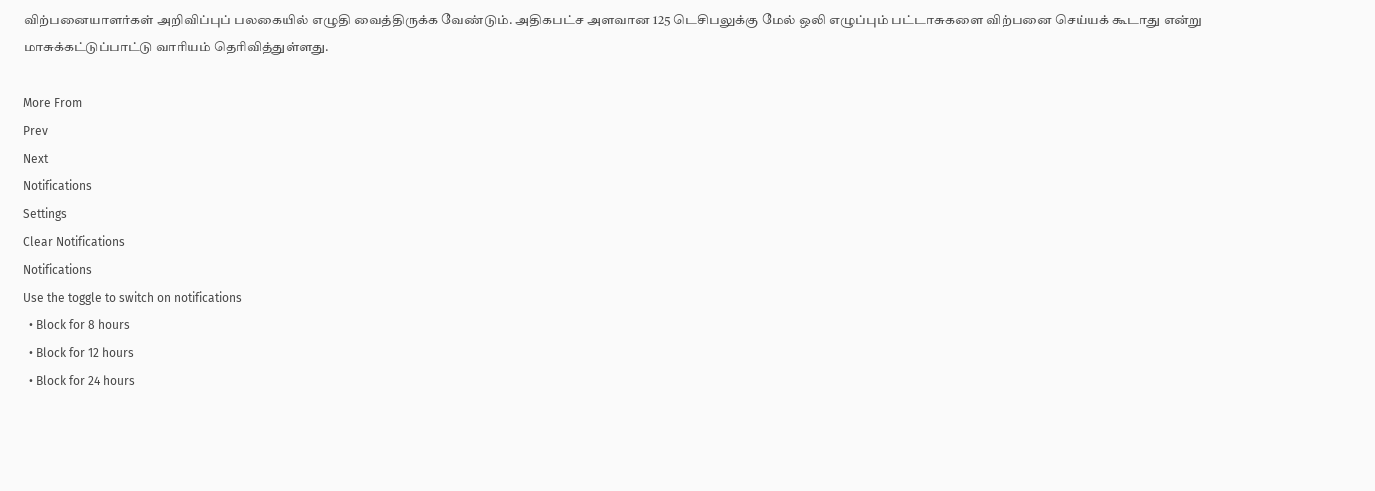விற்பனையாளர்கள் அறிவிப்புப் பலகையில் எழுதி வைத்திருக்க வேண்டும். அதிகபட்ச அளவான 125 டெசிபலுக்கு மேல் ஒலி எழுப்பும் பட்டாசுகளை விற்பனை செய்யக் கூடாது என்று மாசுக்கட்டுப்பாட்டு வாரியம் தெரிவித்துள்ளது.

More From
Prev
Next
Notifications
Settings
Clear Notifications
Notifications
Use the toggle to switch on notifications
  • Block for 8 hours
  • Block for 12 hours
  • Block for 24 hours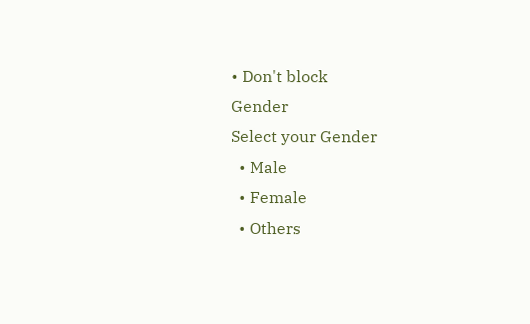• Don't block
Gender
Select your Gender
  • Male
  • Female
  • Others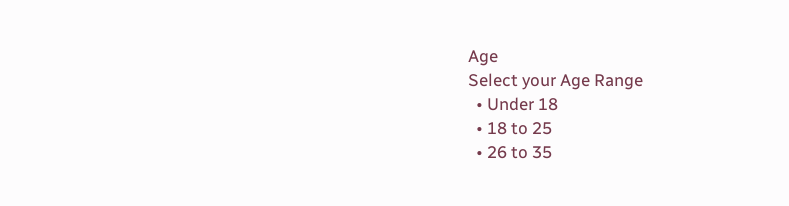Age
Select your Age Range
  • Under 18
  • 18 to 25
  • 26 to 35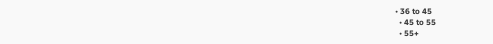• 36 to 45
  • 45 to 55
  • 55+